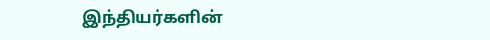இந்தியர்களின்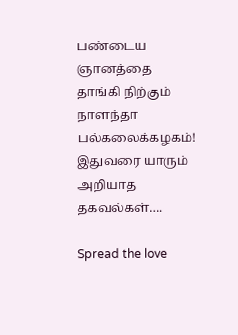பண்டைய ஞானத்தை தாங்கி நிற்கும் நாளந்தா பல்கலைக்கழகம்! இதுவரை யாரும் அறியாத தகவல்கள்….

Spread the love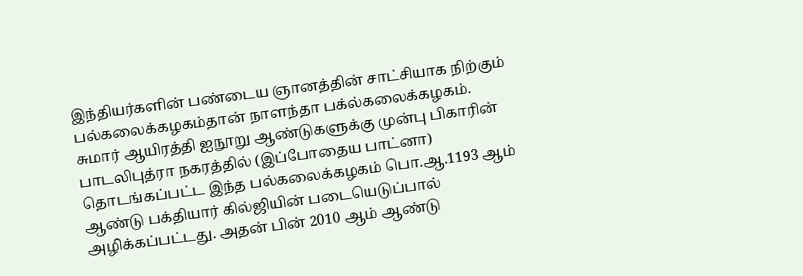இந்தியர்களின் பண்டைய ஞானத்தின் சாட்சியாக நிற்கும் பல்கலைக்கழகம்தான் நாளந்தா பக்ல்கலைக்கழகம். சுமார் ஆயிரத்தி ஐநூறு ஆண்டுகளுக்கு முன்பு பிகாரின் பாடலிபுத்ரா நகரத்தில் (இப்போதைய பாட்னா) தொடங்கப்பட்ட இந்த பல்கலைக்கழகம் பொ.ஆ.1193 ஆம் ஆண்டு பக்தியார் கில்ஜியின் படையெடுப்பால் அழிக்கப்பட்டது. அதன் பின் 2010 ஆம் ஆண்டு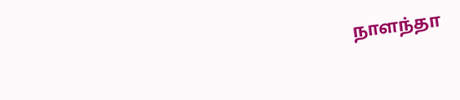நாளந்தா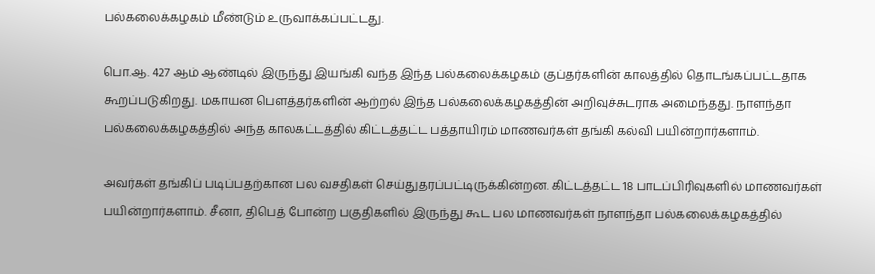பல்கலைக்கழகம் மீண்டும் உருவாக்கப்பட்டது.

பொ.ஆ. 427 ஆம் ஆண்டில் இருந்து இயங்கி வந்த இந்த பல்கலைக்கழகம் குப்தர்களின் காலத்தில் தொடங்கப்பட்டதாக கூறப்படுகிறது. மகாயன பௌத்தர்களின் ஆற்றல் இந்த பல்கலைக்கழகத்தின் அறிவுச்சுடராக அமைந்தது. நாளந்தா பல்கலைக்கழகத்தில் அந்த காலகட்டத்தில் கிட்டத்தட்ட பத்தாயிரம் மாணவர்கள் தங்கி கல்வி பயின்றார்களாம்.

அவர்கள் தங்கிப் படிப்பதற்கான பல வசதிகள் செய்துதரப்பட்டிருக்கின்றன. கிட்டத்தட்ட 18 பாடப்பிரிவுகளில் மாணவர்கள் பயின்றார்களாம். சீனா, திபெத் போன்ற பகுதிகளில் இருந்து கூட பல மாணவர்கள் நாளந்தா பல்கலைக்கழகத்தில்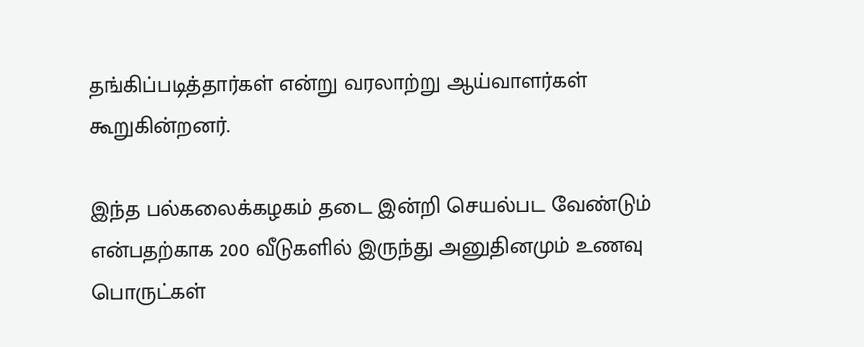தங்கிப்படித்தார்கள் என்று வரலாற்று ஆய்வாளர்கள் கூறுகின்றனர்.

இந்த பல்கலைக்கழகம் தடை இன்றி செயல்பட வேண்டும் என்பதற்காக 200 வீடுகளில் இருந்து அனுதினமும் உணவு பொருட்கள்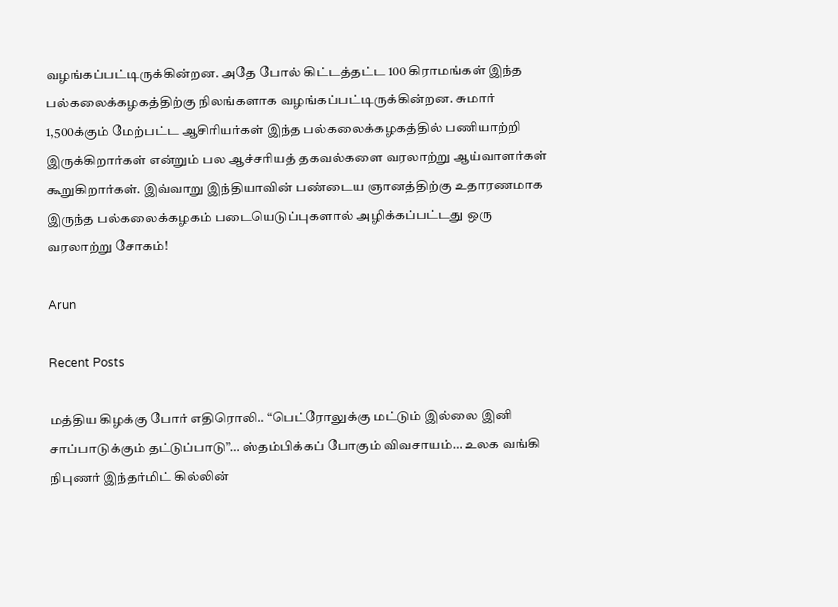வழங்கப்பட்டிருக்கின்றன. அதே போல் கிட்டத்தட்ட 100 கிராமங்கள் இந்த பல்கலைக்கழகத்திற்கு நிலங்களாக வழங்கப்பட்டிருக்கின்றன. சுமார் 1,500க்கும் மேற்பட்ட ஆசிரியர்கள் இந்த பல்கலைக்கழகத்தில் பணியாற்றி இருக்கிறார்கள் என்றும் பல ஆச்சரியத் தகவல்களை வரலாற்று ஆய்வாளர்கள் கூறுகிறார்கள். இவ்வாறு இந்தியாவின் பண்டைய ஞானத்திற்கு உதாரணமாக இருந்த பல்கலைக்கழகம் படையெடுப்புகளால் அழிக்கப்பட்டது ஒரு வரலாற்று சோகம்!

Arun

Recent Posts

மத்திய கிழக்கு போர் எதிரொலி.. “பெட்ரோலுக்கு மட்டும் இல்லை இனி சாப்பாடுக்கும் தட்டுப்பாடு”… ஸ்தம்பிக்கப் போகும் விவசாயம்… உலக வங்கி நிபுணர் இந்தர்மிட் கில்லின்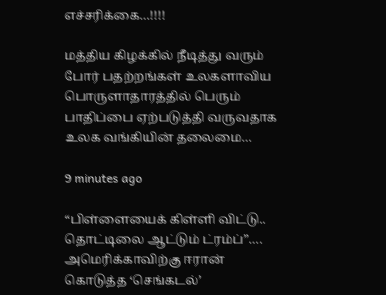எச்சரிக்கை…!!!!

மத்திய கிழக்கில் நீடித்து வரும் போர் பதற்றங்கள் உலகளாவிய பொருளாதாரத்தில் பெரும் பாதிப்பை ஏற்படுத்தி வருவதாக உலக வங்கியின் தலைமை…

9 minutes ago

“பிள்ளையைக் கிள்ளி விட்டு.. தொட்டிலை ஆட்டும் ட்ரம்ப்”…. அமெரிக்காவிற்கு ஈரான் கொடுத்த ‘செங்கடல்’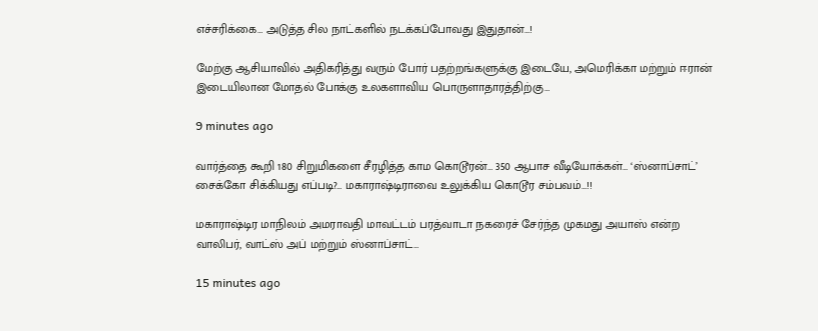எச்சரிக்கை… அடுத்த சில நாட்களில் நடக்கப்போவது இதுதான்…!

மேற்கு ஆசியாவில் அதிகரித்து வரும் போர் பதற்றங்களுக்கு இடையே, அமெரிக்கா மற்றும் ஈரான் இடையிலான மோதல் போக்கு உலகளாவிய பொருளாதாரத்திற்கு…

9 minutes ago

வார்த்தை கூறி 180 சிறுமிகளை சீரழித்த காம கொடூரன்… 350 ஆபாச வீடியோக்கள்… ‘ஸ்னாப்சாட்’ சைக்கோ சிக்கியது எப்படி?… மகாராஷ்டிராவை உலுக்கிய கொடூர சம்பவம்…!!

மகாராஷ்டிர மாநிலம் அமராவதி மாவட்டம் பரத்வாடா நகரைச் சேர்ந்த முகமது அயாஸ் என்ற வாலிபர், வாட்ஸ் அப் மற்றும் ஸ்னாப்சாட்…

15 minutes ago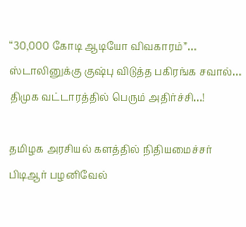“30,000 கோடி ஆடியோ விவகாரம்”… ஸ்டாலினுக்கு குஷ்பு விடுத்த பகிரங்க சவால்… திமுக வட்டாரத்தில் பெரும் அதிர்ச்சி…!

தமிழக அரசியல் களத்தில் நிதியமைச்சர் பிடிஆர் பழனிவேல்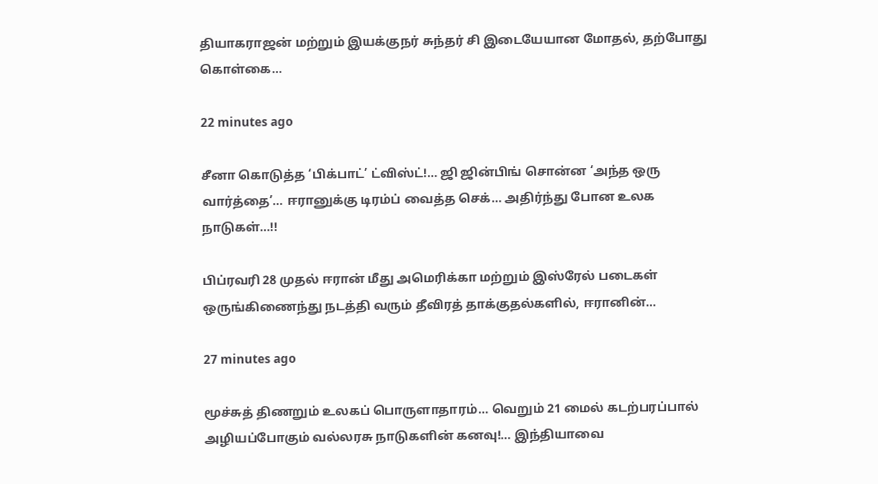தியாகராஜன் மற்றும் இயக்குநர் சுந்தர் சி இடையேயான மோதல், தற்போது கொள்கை…

22 minutes ago

சீனா கொடுத்த ‘பிக்பாட்’ ட்விஸ்ட்!… ஜி ஜின்பிங் சொன்ன ‘அந்த ஒரு வார்த்தை’… ஈரானுக்கு டிரம்ப் வைத்த செக்… அதிர்ந்து போன உலக நாடுகள்…!!

பிப்ரவரி 28 முதல் ஈரான் மீது அமெரிக்கா மற்றும் இஸ்ரேல் படைகள் ஒருங்கிணைந்து நடத்தி வரும் தீவிரத் தாக்குதல்களில், ஈரானின்…

27 minutes ago

மூச்சுத் திணறும் உலகப் பொருளாதாரம்… வெறும் 21 மைல் கடற்பரப்பால் அழியப்போகும் வல்லரசு நாடுகளின் கனவு!… இந்தியாவை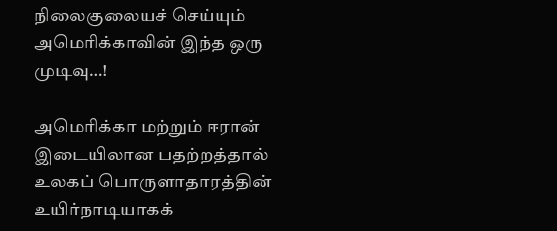நிலைகுலையச் செய்யும் அமெரிக்காவின் இந்த ஒரு முடிவு…!

அமெரிக்கா மற்றும் ஈரான் இடையிலான பதற்றத்தால் உலகப் பொருளாதாரத்தின் உயிர்நாடியாகக்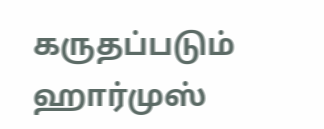கருதப்படும் ஹார்முஸ்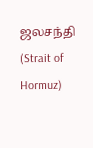ஜலசந்தி (Strait of Hormuz)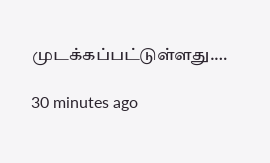முடக்கப்பட்டுள்ளது.…

30 minutes ago